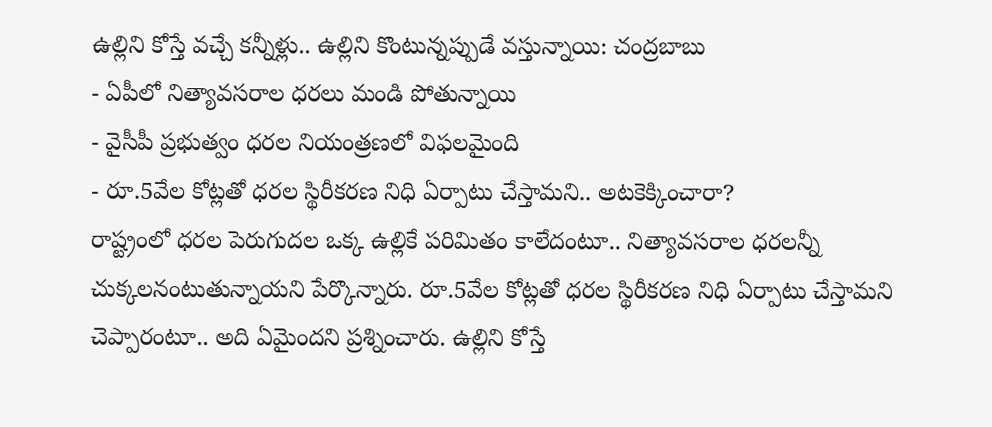ఉల్లిని కోస్తే వచ్చే కన్నీళ్లు.. ఉల్లిని కొంటున్నప్పుడే వస్తున్నాయి: చంద్రబాబు
- ఏపీలో నిత్యావసరాల ధరలు మండి పోతున్నాయి
- వైసీపీ ప్రభుత్వం ధరల నియంత్రణలో విఫలమైంది
- రూ.5వేల కోట్లతో ధరల స్థిరీకరణ నిధి ఏర్పాటు చేస్తామని.. అటకెక్కించారా?
రాష్ట్రంలో ధరల పెరుగుదల ఒక్క ఉల్లికే పరిమితం కాలేదంటూ.. నిత్యావసరాల ధరలన్నీ చుక్కలనంటుతున్నాయని పేర్కొన్నారు. రూ.5వేల కోట్లతో ధరల స్థిరీకరణ నిధి ఏర్పాటు చేస్తామని చెప్పారంటూ.. అది ఏమైందని ప్రశ్నించారు. ఉల్లిని కోస్తే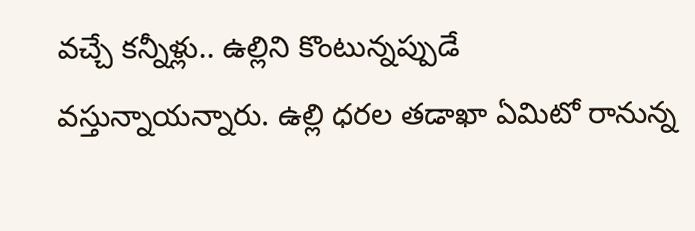వచ్చే కన్నీళ్లు.. ఉల్లిని కొంటున్నప్పుడే వస్తున్నాయన్నారు. ఉల్లి ధరల తడాఖా ఏమిటో రానున్న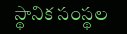స్థానిక సంస్థల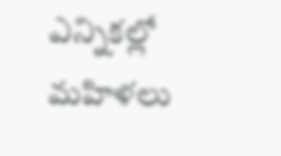ఎన్నికల్లో మహిళలు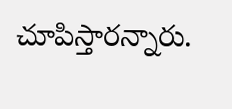చూపిస్తారన్నారు.